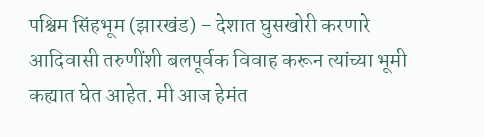पश्चिम सिंहभूम (झारखंड) – देशात घुसखोरी करणारे आदिवासी तरुणींशी बलपूर्वक विवाह करून त्यांच्या भूमी कह्यात घेत आहेत. मी आज हेमंत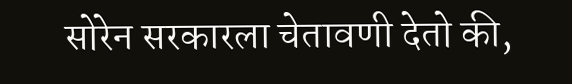सोरेन सरकारला चेतावणी देतो की,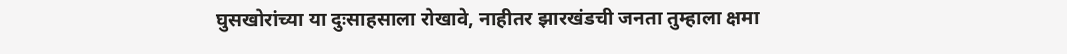घुसखोरांच्या या दुःसाहसाला रोखावे, नाहीतर झारखंडची जनता तुम्हाला क्षमा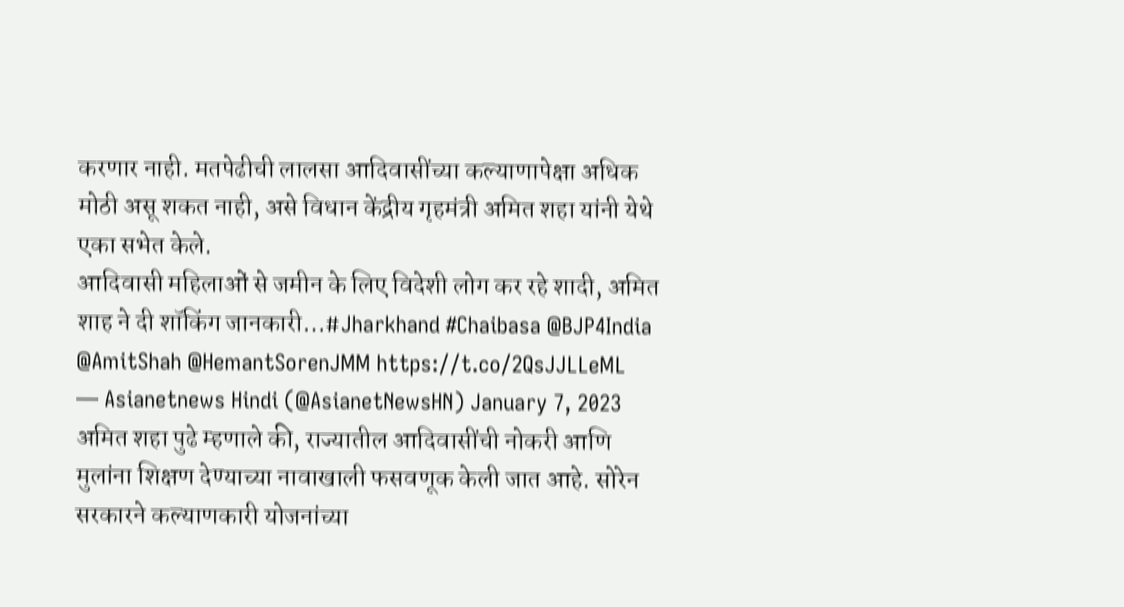करणार नाही. मतपेढीची लालसा आदिवासींच्या कल्याणापेक्षा अधिक मोठी असू शकत नाही, असे विधान केंद्रीय गृहमंत्री अमित शहा यांनी येथे एका सभेत केले.
आदिवासी महिलाओं से जमीन के लिए विदेशी लोग कर रहे शादी, अमित शाह ने दी शॉकिंग जानकारी…#Jharkhand #Chaibasa @BJP4India @AmitShah @HemantSorenJMM https://t.co/2QsJJLLeML
— Asianetnews Hindi (@AsianetNewsHN) January 7, 2023
अमित शहा पुढे म्हणाले की, राज्यातील आदिवासींची नोकरी आणि मुलांना शिक्षण देण्याच्या नावाखाली फसवणूक केली जात आहे. सोरेन सरकारने कल्याणकारी योजनांच्या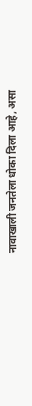नावाखाली जनतेला धोका दिला आहे, असा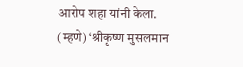आरोप शहा यांनी केला.
(म्हणे) ‘श्रीकृष्ण मुसलमान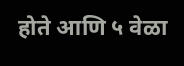होते आणि ५ वेळा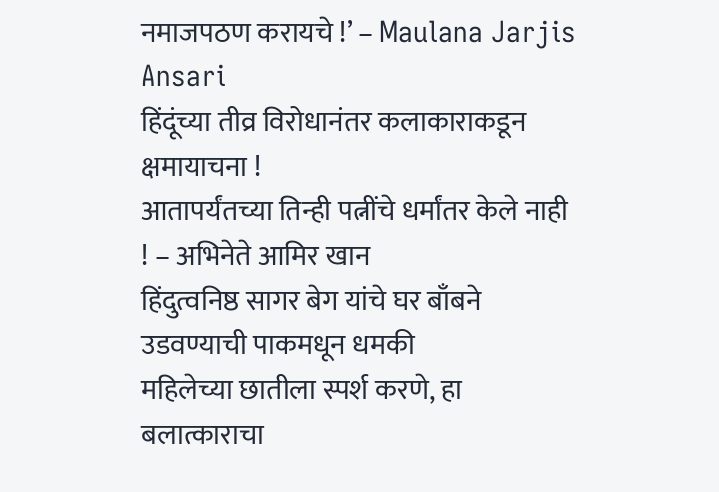नमाजपठण करायचे !’ – Maulana Jarjis Ansari
हिंदूंच्या तीव्र विरोधानंतर कलाकाराकडून क्षमायाचना !
आतापर्यंतच्या तिन्ही पत्नींचे धर्मांतर केले नाही ! – अभिनेते आमिर खान
हिंदुत्वनिष्ठ सागर बेग यांचे घर बाँबने उडवण्याची पाकमधून धमकी
महिलेच्या छातीला स्पर्श करणे, हा बलात्काराचा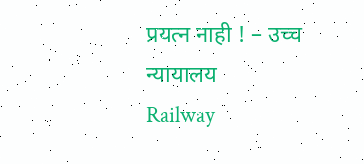प्रयत्न नाही ! – उच्च न्यायालय
Railway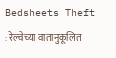Bedsheets Theft : रेल्वेच्या वातानुकूलित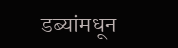डब्यांमधून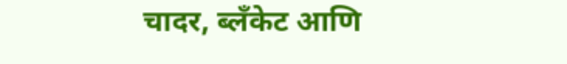चादर, ब्लँकेट आणि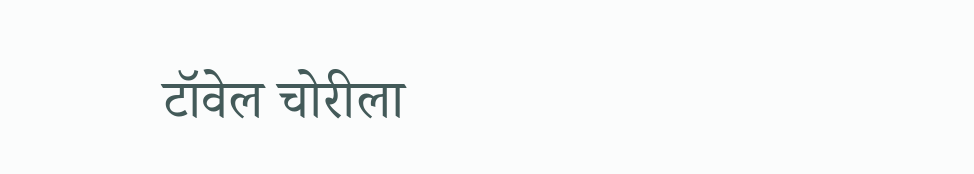टॉवेल चोरीला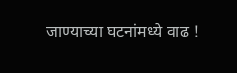जाण्याच्या घटनांमध्ये वाढ !